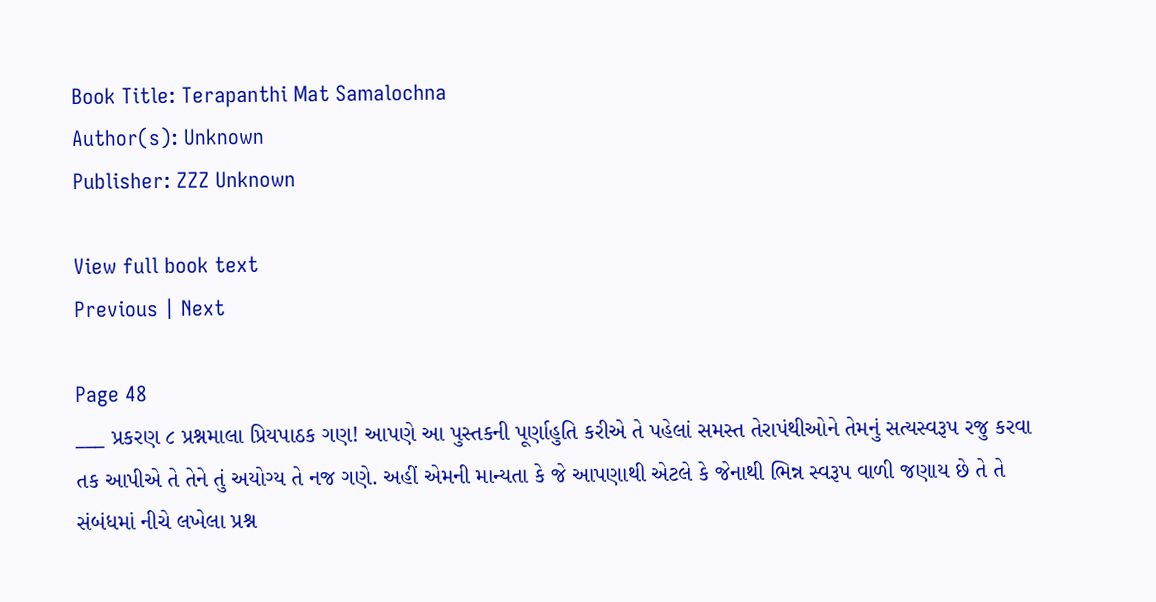Book Title: Terapanthi Mat Samalochna
Author(s): Unknown
Publisher: ZZZ Unknown

View full book text
Previous | Next

Page 48
___ પ્રકરણ ૮ પ્રશ્નમાલા પ્રિયપાઠક ગણ! આપણે આ પુસ્તકની પૂર્ણાહુતિ કરીએ તે પહેલાં સમસ્ત તેરાપંથીઓને તેમનું સત્યસ્વરૂપ રજુ કરવા તક આપીએ તે તેને તું અયોગ્ય તે નજ ગણે. અહીં એમની માન્યતા કે જે આપણાથી એટલે કે જેનાથી ભિન્ન સ્વરૂપ વાળી જણાય છે તે તે સંબંધમાં નીચે લખેલા પ્રશ્ન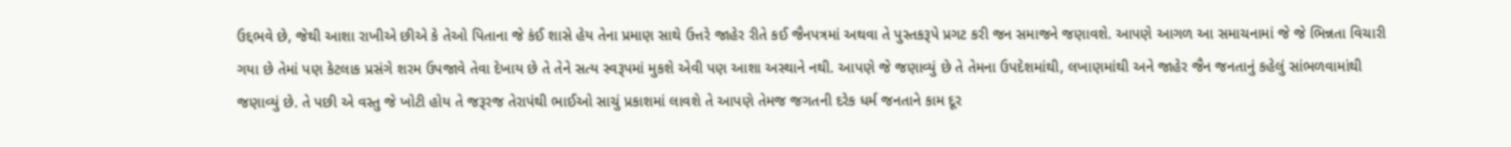ઉદ્દભવે છે, જેથી આશા રાખીએ છીએ કે તેઓ પિતાના જે કંઈ શાસે હેય તેના પ્રમાણ સાથે ઉત્તરે જાહેર રીતે કઈ જૈનપત્રમાં અથવા તે પુસ્તકરૂપે પ્રગટ કરી જન સમાજને જણાવશે. આપણે આગળ આ સમાચનામાં જે જે ભિન્નતા વિચારી ગયા છે તેમાં પણ કેટલાક પ્રસંગે શરમ ઉપજાવે તેવા દેખાય છે તે તેને સત્ય સ્વરૂપમાં મુકશે એવી પણ આશા અસ્થાને નથી. આપણે જે જણાવ્યું છે તે તેમના ઉપદેશમાંથી, લખાણમાંથી અને જાહેર જૈન જનતાનું કહેલું સાંભળવામાંથી જણાવ્યું છે. તે પછી એ વસ્તુ જે ખોટી હોય તે જરૂરજ તેરાપંથી ભાઈઓ સાચું પ્રકાશમાં લાવશે તે આપણે તેમજ જગતની દરેક ધર્મ જનતાને કામ દૂર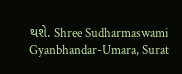થશે. Shree Sudharmaswami Gyanbhandar-Umara, Surat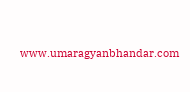www.umaragyanbhandar.com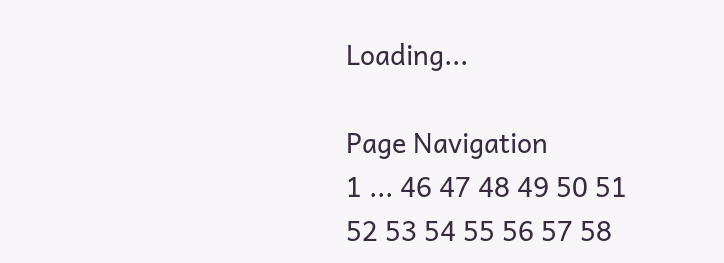Loading...

Page Navigation
1 ... 46 47 48 49 50 51 52 53 54 55 56 57 58